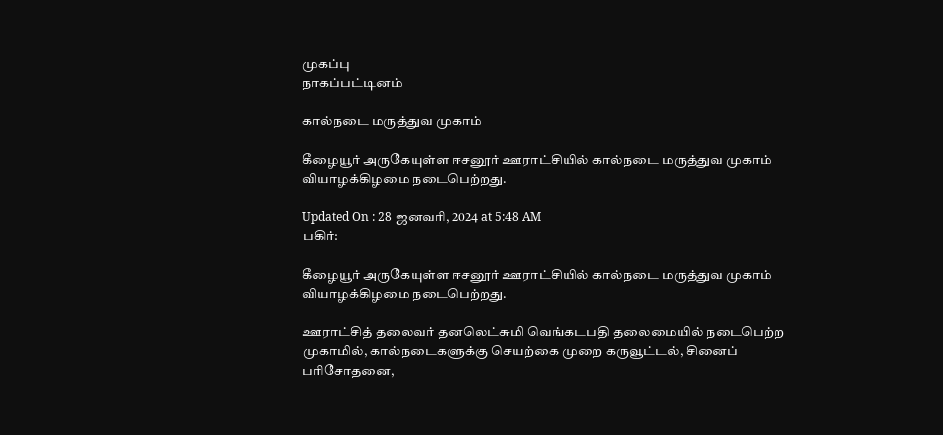முகப்பு
நாகப்பட்டினம்

கால்நடை மருத்துவ முகாம்

கீழையூர் அருகேயுள்ள ஈசனூர் ஊராட்சியில் கால்நடை மருத்துவ முகாம் வியாழக்கிழமை நடைபெற்றது.

Updated On : 28 ஜனவரி, 2024 at 5:48 AM
பகிர்:

கீழையூர் அருகேயுள்ள ஈசனூர் ஊராட்சியில் கால்நடை மருத்துவ முகாம் வியாழக்கிழமை நடைபெற்றது.

ஊராட்சித் தலைவர் தனலெட்சுமி வெங்கடபதி தலைமையில் நடைபெற்ற முகாமில், கால்நடைகளுக்கு செயற்கை முறை கருவூட்டல், சினைப் பரிசோதனை,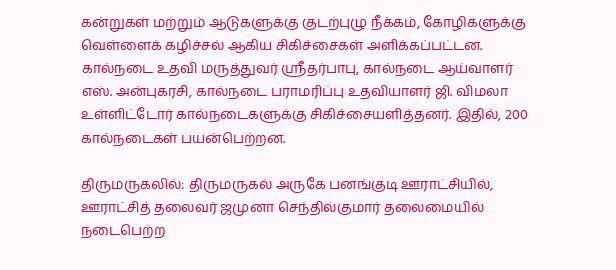கன்றுகள் மற்றும் ஆடுகளுக்கு குடற்புழு நீக்கம், கோழிகளுக்கு வெள்ளைக் கழிச்சல் ஆகிய சிகிச்சைகள் அளிக்கப்பட்டன. கால்நடை உதவி மருத்துவர் ஸ்ரீதர்பாபு, கால்நடை ஆய்வாளர் எஸ். அன்புகரசி, கால்நடை பராமரிப்பு உதவியாளர் ஜி. விமலா உள்ளிட்டோர் கால்நடைகளுக்கு சிகிச்சையளித்தனர். இதில், 200 கால்நடைகள் பயன்பெற்றன.

திருமருகலில்: திருமருகல் அருகே பனங்குடி ஊராட்சியில், ஊராட்சித் தலைவர் ஜமுனா செந்தில்குமார் தலைமையில் நடைபெற்ற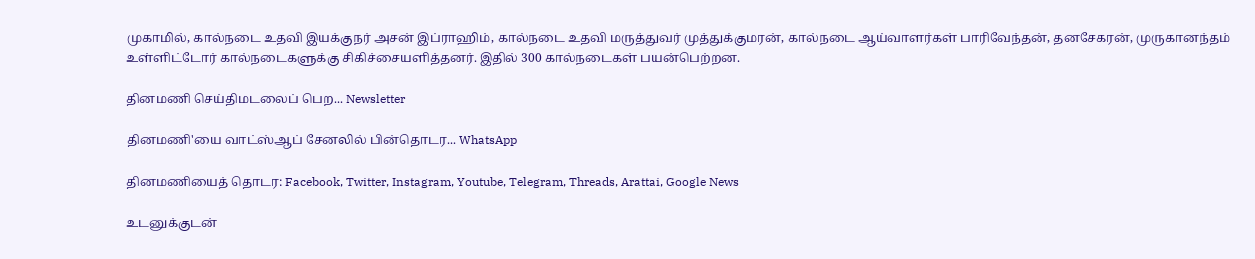முகாமில், கால்நடை உதவி இயக்குநர் அசன் இப்ராஹிம், கால்நடை உதவி மருத்துவர் முத்துக்குமரன், கால்நடை ஆய்வாளர்கள் பாரிவேந்தன், தனசேகரன், முருகானந்தம் உள்ளிட்டோர் கால்நடைகளுக்கு சிகிச்சையளித்தனர். இதில் 300 கால்நடைகள் பயன்பெற்றன.

தினமணி செய்திமடலைப் பெற... Newsletter

தினமணி'யை வாட்ஸ்ஆப் சேனலில் பின்தொடர... WhatsApp

தினமணியைத் தொடர: Facebook, Twitter, Instagram, Youtube, Telegram, Threads, Arattai, Google News

உடனுக்குடன்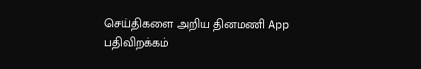செய்திகளை அறிய தினமணி App பதிவிறக்கம்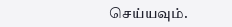செய்யவும்.